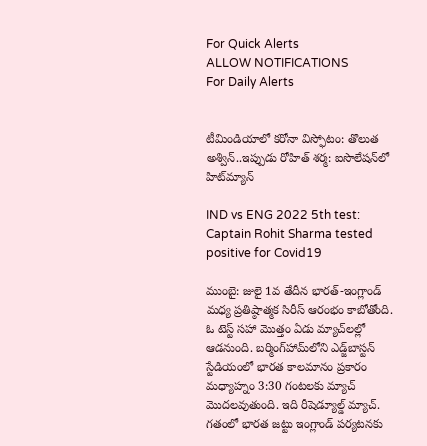For Quick Alerts
ALLOW NOTIFICATIONS
For Daily Alerts


టీమిండియాలో కరోనా విస్ఫోటం: తొలుత అశ్విన్..ఇప్పుడు రోహిత్ శర్మ: ఐసొలేషన్‌లో హిట్‌మ్యాన్

IND vs ENG 2022 5th test: Captain Rohit Sharma tested positive for Covid19

ముంబై: జులై 1వ తేదీన భారత్-ఇంగ్లాండ్ మధ్య ప్రతిష్ఠాత్మక సిరీస్ ఆరంభం కాబోతోంది. ఓ టెస్ట్ సహా మొత్తం ఏడు మ్యాచ్‌లల్లో ఆడనుంది. బర్మింగ్‌హామ్‌లోని ఎడ్జ్‌బాస్టన్ స్టేడియంలో భారత కాలమానం ప్రకారం మధ్యాహ్నం 3:30 గంటలకు మ్యాచ్ మొదలవుతుంది. ఇది రీషెడ్యూల్డ్ మ్యాచ్. గతంలో భారత జట్టు ఇంగ్లాండ్ పర్యటనకు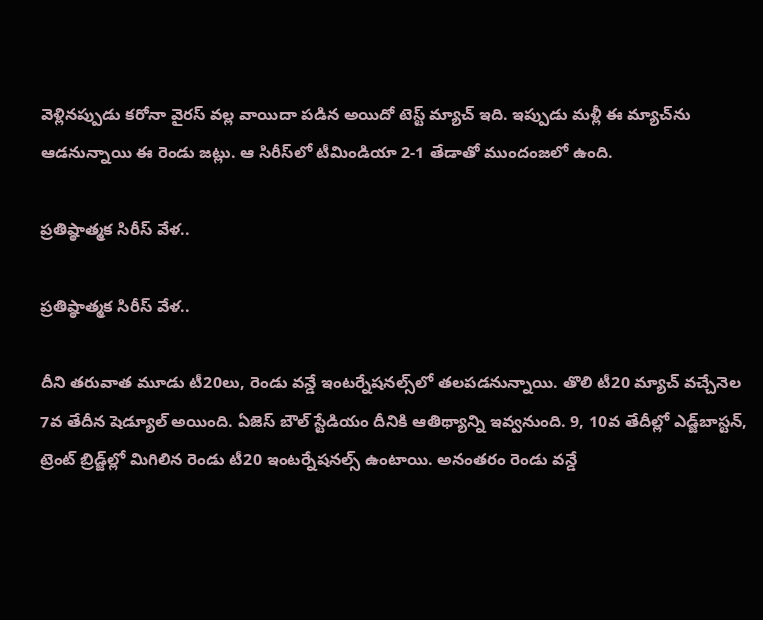వెళ్లినప్పుడు కరోనా వైరస్ వల్ల వాయిదా పడిన అయిదో టెస్ట్ మ్యాచ్ ఇది. ఇప్పుడు మళ్లీ ఈ మ్యాచ్‌ను ఆడనున్నాయి ఈ రెండు జట్లు. ఆ సిరీస్‌లో టీమిండియా 2-1 తేడాతో ముందంజలో ఉంది.

ప్రతిష్ఠాత్మక సిరీస్ వేళ..

ప్రతిష్ఠాత్మక సిరీస్ వేళ..

దీని తరువాత మూడు టీ20లు, రెండు వన్డే ఇంటర్నేషనల్స్‌లో తలపడనున్నాయి. తొలి టీ20 మ్యాచ్ వచ్చేనెల 7వ తేదీన షెడ్యూల్ అయింది. ఏజెస్ బౌల్ స్టేడియం దీనికి ఆతిథ్యాన్ని ఇవ్వనుంది. 9, 10వ తేదీల్లో ఎడ్జ్‌బాస్టన్‌, ట్రెంట్ బ్రిడ్జ్‌ల్లో మిగిలిన రెండు టీ20 ఇంటర్నేషనల్స్ ఉంటాయి. అనంతరం రెండు వన్డే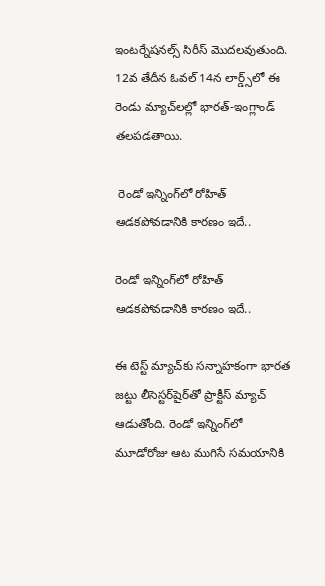ఇంటర్నేషనల్స్ సిరీస్ మొదలవుతుంది. 12వ తేదీన ఓవల్ 14న లార్డ్స్‌లో ఈ రెండు మ్యాచ్‌లల్లో భారత్-ఇంగ్లాండ్ తలపడతాయి.

 రెండో ఇన్నింగ్‌లో రోహిత్ ఆడకపోవడానికి కారణం ఇదే..

రెండో ఇన్నింగ్‌లో రోహిత్ ఆడకపోవడానికి కారణం ఇదే..

ఈ టెస్ట్ మ్యాచ్‌కు సన్నాహకంగా భారత జట్టు లీసెస్టర్‌షైర్‌తో ప్రాక్టీస్ మ్యాచ్ ఆడుతోంది. రెండో ఇన్నింగ్‌లో మూడోరోజు ఆట ముగిసే సమయానికి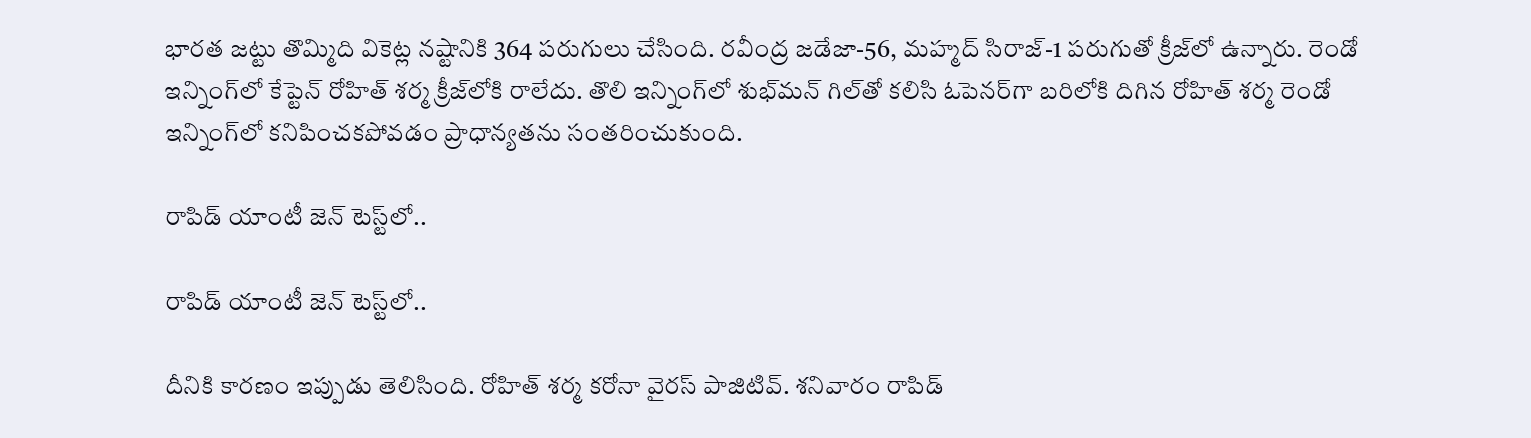భారత జట్టు తొమ్మిది వికెట్ల నష్టానికి 364 పరుగులు చేసింది. రవీంద్ర జడేజా-56, మహ్మద్ సిరాజ్-1 పరుగుతో క్రీజ్‌లో ఉన్నారు. రెండో ఇన్నింగ్‌లో కేప్టెన్ రోహిత్ శర్మ క్రీజ్‌లోకి రాలేదు. తొలి ఇన్నింగ్‌లో శుభ్‌మన్ గిల్‌తో కలిసి ఓపెనర్‌గా బరిలోకి దిగిన రోహిత్ శర్మ రెండో ఇన్నింగ్‌లో కనిపించకపోవడం ప్రాధాన్యతను సంతరించుకుంది.

రాపిడ్ యాంటీ జెన్‌ టెస్ట్‌లో..

రాపిడ్ యాంటీ జెన్‌ టెస్ట్‌లో..

దీనికి కారణం ఇప్పుడు తెలిసింది. రోహిత్ శర్మ‌ కరోనా వైరస్‌ పాజిటివ్. శనివారం రాపిడ్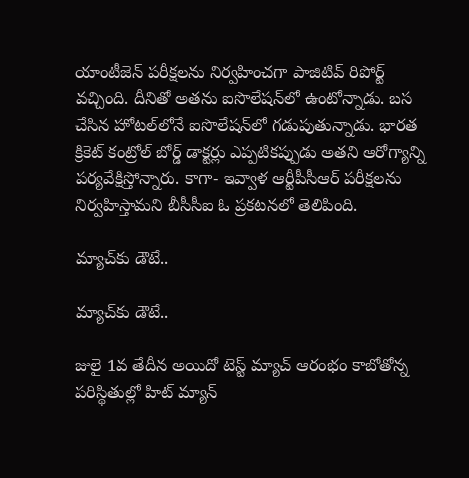యాంటీజెన్ పరీక్షలను నిర్వహించగా పాజిటివ్ రిపోర్ట్ వచ్చింది. దీనితో అతను ఐసొలేషన్‌లో ఉంటోన్నాడు. బస చేసిన హోటల్‌లోనే ఐసొలేషన్‌లో గడుపుతున్నాడు. భారత క్రికెట్ కంట్రోల్ బోర్డ్ డాక్టర్లు ఎప్పటికప్పుడు అతని ఆరోగ్యాన్ని పర్యవేక్షిస్తోన్నారు. కాగా- ఇవ్వాళ ఆర్టీపీసీఆర్ పరీక్షలను నిర్వహిస్తామని బీసీసీఐ ఓ ప్రకటనలో తెలిపింది.

మ్యాచ్‌కు డౌటే..

మ్యాచ్‌కు డౌటే..

జులై 1వ తేదీన అయిదో టెస్ట్ మ్యాచ్ ఆరంభం కాబోతోన్న పరిస్థితుల్లో హిట్ మ్యాన్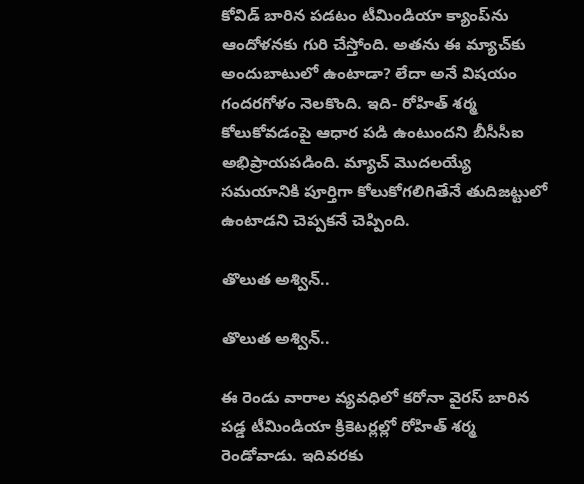కోవిడ్ బారిన పడటం టీమిండియా క్యాంప్‌ను ఆందోళనకు గురి చేస్తోంది. అతను ఈ మ్యాచ్‌కు అందుబాటులో ఉంటాడా? లేదా అనే విషయం గందరగోళం నెలకొంది. ఇది- రోహిత్ శర్మ కోలుకోవడంపై ఆధార పడి ఉంటుందని బీసీసీఐ అభిప్రాయపడింది. మ్యాచ్ మొదలయ్యే సమయానికి పూర్తిగా కోలుకోగలిగితేనే తుదిజట్టులో ఉంటాడని చెప్పకనే చెప్పింది.

తొలుత అశ్విన్..

తొలుత అశ్విన్..

ఈ రెండు వారాల వ్యవధిలో కరోనా వైరస్ బారిన పడ్డ టీమిండియా క్రికెటర్లల్లో రోహిత్ శర్మ రెండోవాడు. ఇదివరకు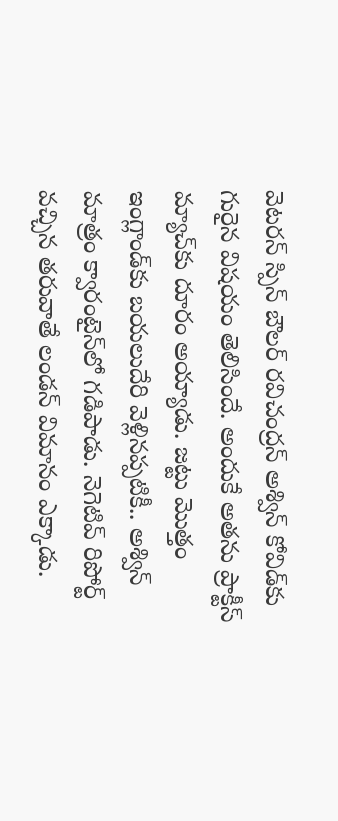వెటరన్ స్పిన్ బౌలర్ రవిచంద్రన్ అశ్విన్ కోవిడ్‌కు గురైన విషయం తెలిసిందే. అందుకే అతను ప్రాక్టీస్ మ్యాచ్‌కు దూరం అయ్యాడు. జట్టు మొత్తం ఇంగ్లాండ్‌కు బయలుదేరి వెళ్లినప్పటికీ.. అశ్విన్ మాత్రం క్వారంటైన్‌లో గడిపాడు. నెగెటివ్ రిపోర్ట్ వచ్చిన తరువాతే లండన్ విమానం ఎక్కాడు.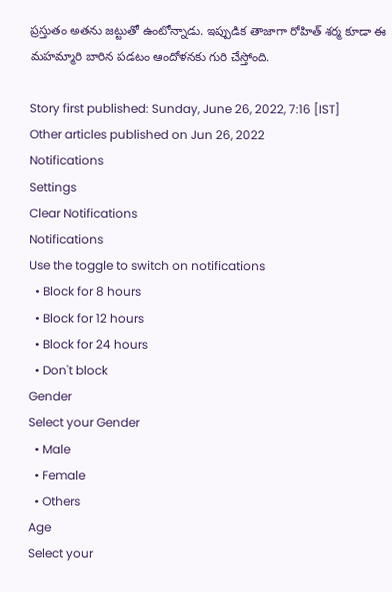ప్రస్తుతం అతను జట్టుతో ఉంటోన్నాడు. ఇప్పుడిక తాజాగా రోహిత్ శర్మ కూడా ఈ మహమ్మారి బారిన పడటం ఆందోళనకు గురి చేస్తోంది.

Story first published: Sunday, June 26, 2022, 7:16 [IST]
Other articles published on Jun 26, 2022
Notifications
Settings
Clear Notifications
Notifications
Use the toggle to switch on notifications
  • Block for 8 hours
  • Block for 12 hours
  • Block for 24 hours
  • Don't block
Gender
Select your Gender
  • Male
  • Female
  • Others
Age
Select your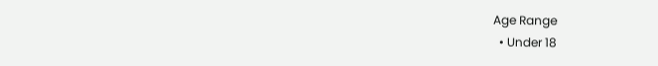Age Range
  • Under 18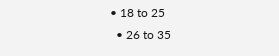• 18 to 25
  • 26 to 35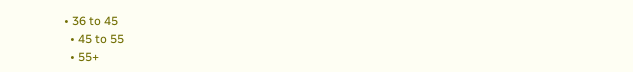• 36 to 45
  • 45 to 55
  • 55+